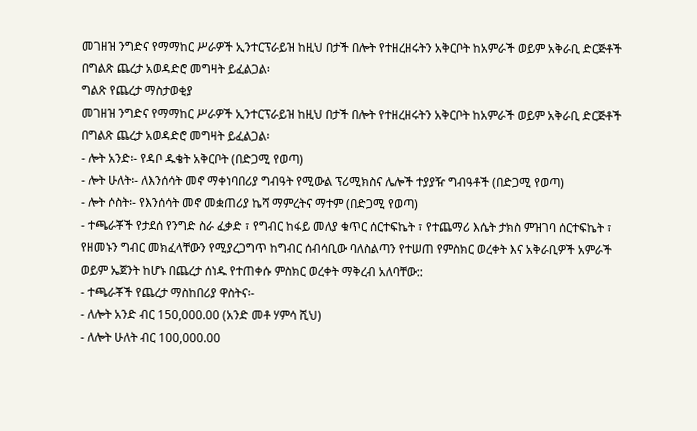መገዘዝ ንግድና የማማከር ሥራዎች ኢንተርፕራይዝ ከዚህ በታች በሎት የተዘረዘሩትን አቅርቦት ከአምራች ወይም አቅራቢ ድርጅቶች በግልጽ ጨረታ አወዳድሮ መግዛት ይፈልጋል፡
ግልጽ የጨረታ ማስታወቂያ
መገዘዝ ንግድና የማማከር ሥራዎች ኢንተርፕራይዝ ከዚህ በታች በሎት የተዘረዘሩትን አቅርቦት ከአምራች ወይም አቅራቢ ድርጅቶች በግልጽ ጨረታ አወዳድሮ መግዛት ይፈልጋል፡
- ሎት አንድ፡- የዳቦ ዱቄት አቅርቦት (በድጋሚ የወጣ)
- ሎት ሁለት፡- ለእንሰሳት መኖ ማቀነባበሪያ ግብዓት የሚውል ፕሪሚክስና ሌሎች ተያያዥ ግብዓቶች (በድጋሚ የወጣ)
- ሎት ሶስት፡- የእንሰሳት መኖ መቋጠሪያ ኬሻ ማምረትና ማተም (በድጋሚ የወጣ)
- ተጫራቾች የታደሰ የንግድ ስራ ፈቃድ ፣ የግብር ከፋይ መለያ ቁጥር ሰርተፍኬት ፣ የተጨማሪ እሴት ታክስ ምዝገባ ሰርተፍኬት ፣ የዘመኑን ግብር መክፈላቸውን የሚያረጋግጥ ከግብር ሰብሳቢው ባለስልጣን የተሠጠ የምስክር ወረቀት እና አቅራቢዎች አምራች ወይም ኤጀንት ከሆኑ በጨረታ ሰነዱ የተጠቀሱ ምስክር ወረቀት ማቅረብ አለባቸው::
- ተጫራቾች የጨረታ ማስከበሪያ ዋስትና፡-
- ለሎት አንድ ብር 150,000.00 (አንድ መቶ ሃምሳ ሺህ)
- ለሎት ሁለት ብር 100,000.00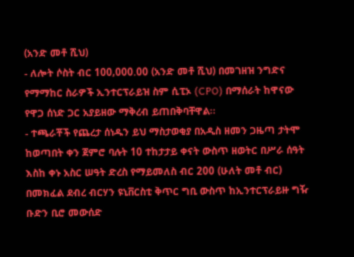(አንድ መቶ ሺህ)
- ለሎት ሶስት ብር 100,000.00 (አንድ መቶ ሺህ) በመገዘዝ ንግድና የማማከር ስራዎች ኢንተርፕራይዝ ስም ሲፒኦ (CPO) በማሰራት ከዋናው የዋጋ ሰነድ ጋር አያይዘው ማቅረብ ይጠበቅባቸዋል፡፡
- ተጫራቾች የጨረታ ሰነዱን ይህ ማስታወቂያ በአዲስ ዘመን ጋዜጣ ታትሞ ከወጣበት ቀን ጀምሮ ባሉት 10 ተከታታይ ቀናት ውስጥ ዘወትር በሥራ ሰዓት እስከ ቀኑ አስር ሠዓት ድረስ የማይመለስ ብር 200 (ሁለት መቶ ብር) በመክፈል ደብረ ብርሃን ዩኒቨርስቲ ቅጥር ግቢ ውስጥ ከኢንተርፕራይዙ ግዥ ቡድን ቢሮ መውሰድ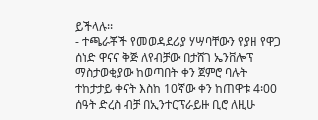ይችላሉ፡፡
- ተጫራቾች የመወዳደሪያ ሃሣባቸውን የያዘ የዋጋ ሰነድ ዋናና ቅጅ ለየብቻው በታሸገ ኤንቨሎፕ ማስታወቂያው ከወጣበት ቀን ጀምሮ ባሉት ተከታታይ ቀናት እስከ 10ኛው ቀን ከጠዋቱ 4፡00 ሰዓት ድረስ ብቻ በኢንተርፕራይዙ ቢሮ ለዚሁ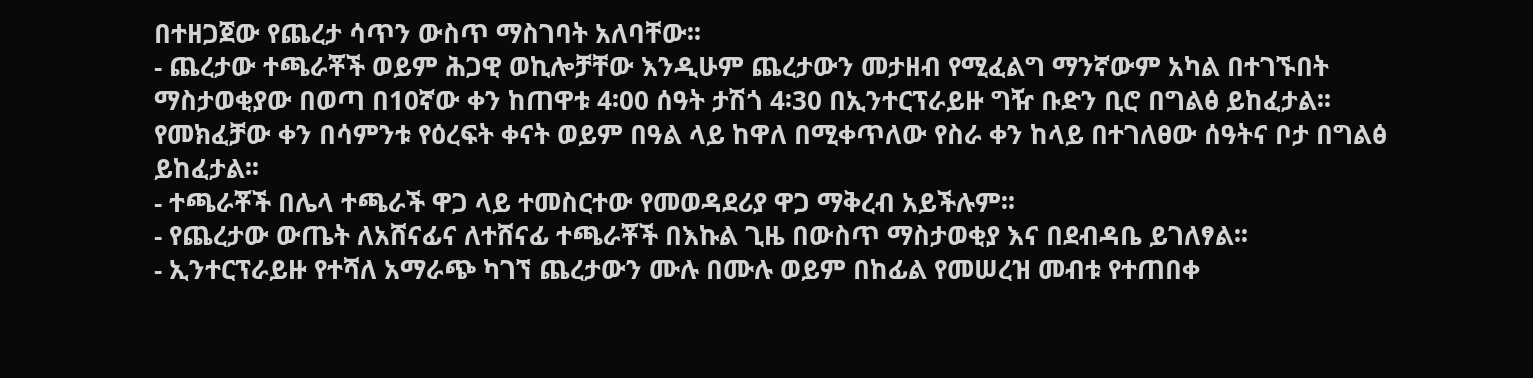በተዘጋጀው የጨረታ ሳጥን ውስጥ ማስገባት አለባቸው፡፡
- ጨረታው ተጫራቾች ወይም ሕጋዊ ወኪሎቻቸው እንዲሁም ጨረታውን መታዘብ የሚፈልግ ማንኛውም አካል በተገኙበት ማስታወቂያው በወጣ በ10ኛው ቀን ከጠዋቱ 4፡00 ሰዓት ታሽጎ 4፡30 በኢንተርፕራይዙ ግዥ ቡድን ቢሮ በግልፅ ይከፈታል፡፡ የመክፈቻው ቀን በሳምንቱ የዕረፍት ቀናት ወይም በዓል ላይ ከዋለ በሚቀጥለው የስራ ቀን ከላይ በተገለፀው ሰዓትና ቦታ በግልፅ ይከፈታል፡፡
- ተጫራቾች በሌላ ተጫራች ዋጋ ላይ ተመስርተው የመወዳደሪያ ዋጋ ማቅረብ አይችሉም፡፡
- የጨረታው ውጤት ለአሸናፊና ለተሸናፊ ተጫራቾች በእኩል ጊዜ በውስጥ ማስታወቂያ እና በደብዳቤ ይገለፃል፡፡
- ኢንተርፕራይዙ የተሻለ አማራጭ ካገኘ ጨረታውን ሙሉ በሙሉ ወይም በከፊል የመሠረዝ መብቱ የተጠበቀ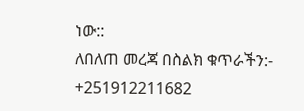ነው::
ለበለጠ መረጃ በስልክ ቁጥራችን:- +251912211682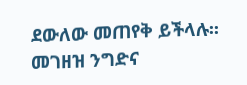ደውለው መጠየቅ ይችላሉ፡፡
መገዘዝ ንግድና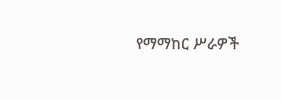የማማከር ሥራዎች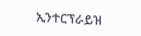ኢንተርፕራይዝ